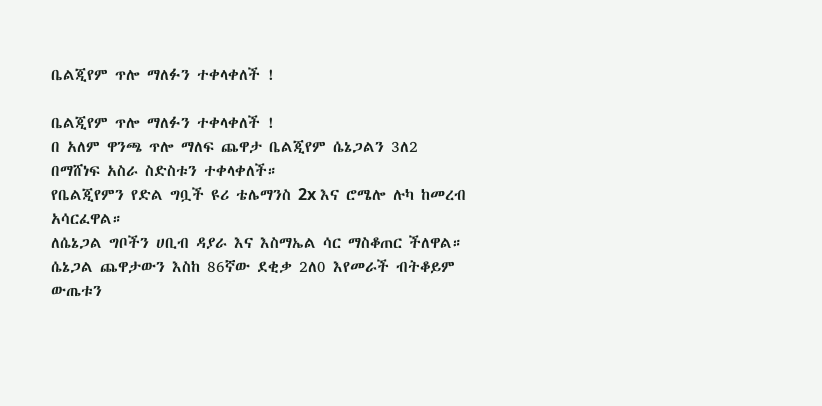ቤልጂየም ጥሎ ማለፉን ተቀላቀለች !

ቤልጂየም ጥሎ ማለፉን ተቀላቀለች !
በ አለም ዋንጫ ጥሎ ማለፍ ጨዋታ ቤልጂየም ሴኔጋልን 3ለ2 በማሸነፍ አስራ ስድስቱን ተቀላቀለች።
የቤልጂየምን የድል ግቧች ዩሪ ቴሌማንስ 2x እና ሮሜሎ ሉካ ከመረብ አሳርፈዋል።
ለሴኔጋል ግቦችን ሀቢብ ዳያራ እና እስማኤል ሳር ማስቆጠር ችለዋል።
ሴኔጋል ጨዋታውን እስከ 86ኛው ደቂቃ 2ለ0 እየመራች ብትቆይም ውጤቱን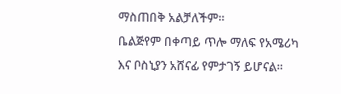ማስጠበቅ አልቻለችም።
ቤልጅየም በቀጣይ ጥሎ ማለፍ የአሜሪካ እና ቦስኒያን አሸናፊ የምታገኝ ይሆናል።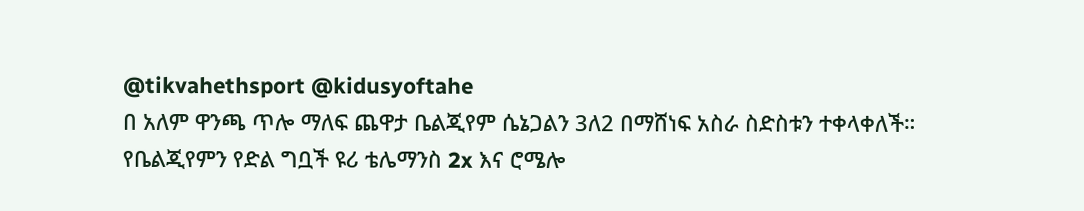@tikvahethsport @kidusyoftahe
በ አለም ዋንጫ ጥሎ ማለፍ ጨዋታ ቤልጂየም ሴኔጋልን 3ለ2 በማሸነፍ አስራ ስድስቱን ተቀላቀለች።
የቤልጂየምን የድል ግቧች ዩሪ ቴሌማንስ 2x እና ሮሜሎ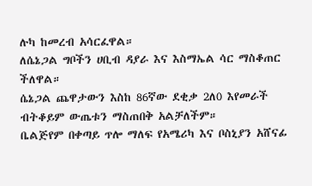ሉካ ከመረብ አሳርፈዋል።
ለሴኔጋል ግቦችን ሀቢብ ዳያራ እና እስማኤል ሳር ማስቆጠር ችለዋል።
ሴኔጋል ጨዋታውን እስከ 86ኛው ደቂቃ 2ለ0 እየመራች ብትቆይም ውጤቱን ማስጠበቅ አልቻለችም።
ቤልጅየም በቀጣይ ጥሎ ማለፍ የአሜሪካ እና ቦስኒያን አሸናፊ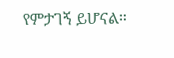የምታገኝ ይሆናል።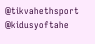@tikvahethsport @kidusyoftahe